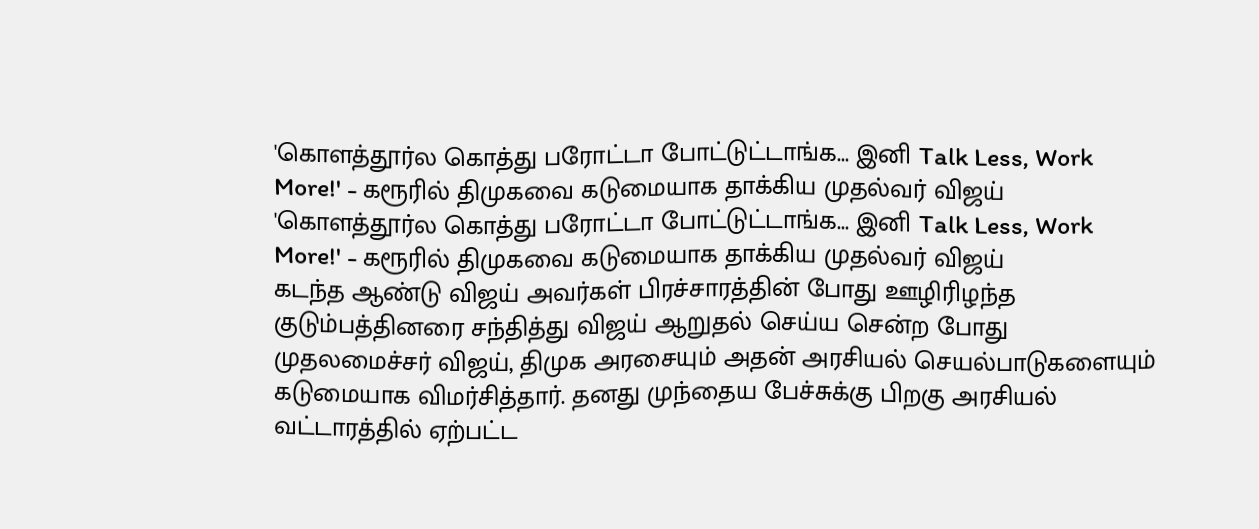'கொளத்தூர்ல கொத்து பரோட்டா போட்டுட்டாங்க... இனி Talk Less, Work More!' - கரூரில் திமுகவை கடுமையாக தாக்கிய முதல்வர் விஜய்
'கொளத்தூர்ல கொத்து பரோட்டா போட்டுட்டாங்க... இனி Talk Less, Work More!' - கரூரில் திமுகவை கடுமையாக தாக்கிய முதல்வர் விஜய்
கடந்த ஆண்டு விஜய் அவர்கள் பிரச்சாரத்தின் போது ஊழிரிழந்த குடும்பத்தினரை சந்தித்து விஜய் ஆறுதல் செய்ய சென்ற போது முதலமைச்சர் விஜய், திமுக அரசையும் அதன் அரசியல் செயல்பாடுகளையும் கடுமையாக விமர்சித்தார். தனது முந்தைய பேச்சுக்கு பிறகு அரசியல் வட்டாரத்தில் ஏற்பட்ட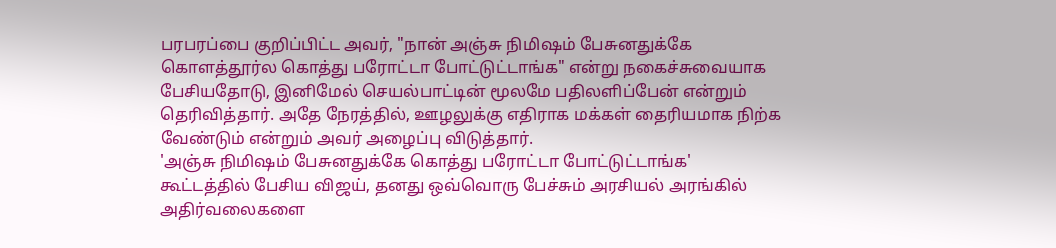பரபரப்பை குறிப்பிட்ட அவர், "நான் அஞ்சு நிமிஷம் பேசுனதுக்கே கொளத்தூர்ல கொத்து பரோட்டா போட்டுட்டாங்க" என்று நகைச்சுவையாக பேசியதோடு, இனிமேல் செயல்பாட்டின் மூலமே பதிலளிப்பேன் என்றும் தெரிவித்தார். அதே நேரத்தில், ஊழலுக்கு எதிராக மக்கள் தைரியமாக நிற்க வேண்டும் என்றும் அவர் அழைப்பு விடுத்தார்.
'அஞ்சு நிமிஷம் பேசுனதுக்கே கொத்து பரோட்டா போட்டுட்டாங்க'
கூட்டத்தில் பேசிய விஜய், தனது ஒவ்வொரு பேச்சும் அரசியல் அரங்கில் அதிர்வலைகளை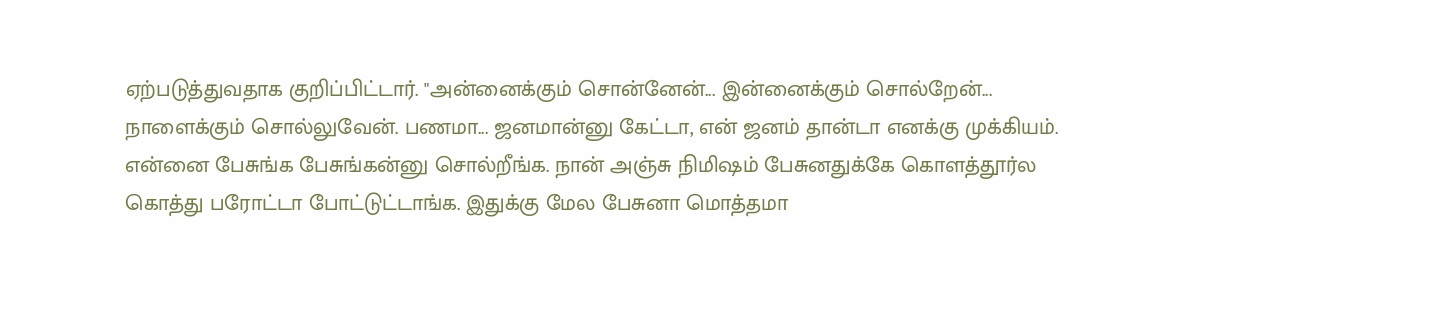ஏற்படுத்துவதாக குறிப்பிட்டார். "அன்னைக்கும் சொன்னேன்... இன்னைக்கும் சொல்றேன்... நாளைக்கும் சொல்லுவேன். பணமா... ஜனமான்னு கேட்டா, என் ஜனம் தான்டா எனக்கு முக்கியம். என்னை பேசுங்க பேசுங்கன்னு சொல்றீங்க. நான் அஞ்சு நிமிஷம் பேசுனதுக்கே கொளத்தூர்ல கொத்து பரோட்டா போட்டுட்டாங்க. இதுக்கு மேல பேசுனா மொத்தமா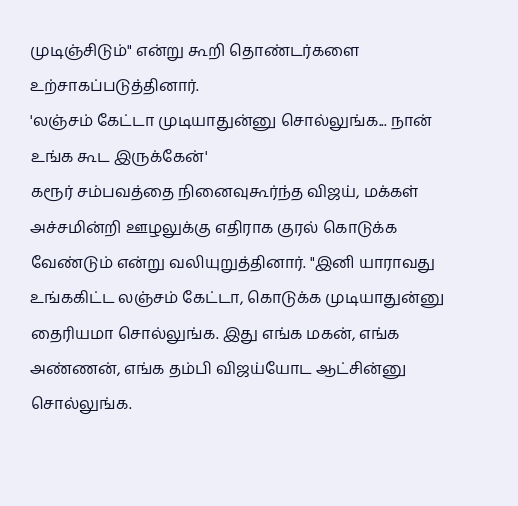முடிஞ்சிடும்" என்று கூறி தொண்டர்களை உற்சாகப்படுத்தினார்.
'லஞ்சம் கேட்டா முடியாதுன்னு சொல்லுங்க... நான் உங்க கூட இருக்கேன்'
கரூர் சம்பவத்தை நினைவுகூர்ந்த விஜய், மக்கள் அச்சமின்றி ஊழலுக்கு எதிராக குரல் கொடுக்க வேண்டும் என்று வலியுறுத்தினார். "இனி யாராவது உங்ககிட்ட லஞ்சம் கேட்டா, கொடுக்க முடியாதுன்னு தைரியமா சொல்லுங்க. இது எங்க மகன், எங்க அண்ணன், எங்க தம்பி விஜய்யோட ஆட்சின்னு சொல்லுங்க.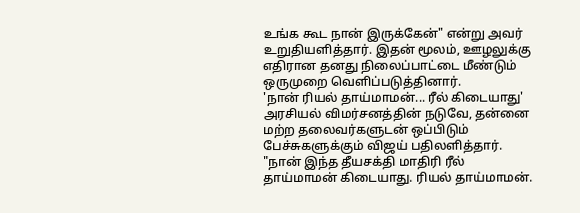உங்க கூட நான் இருக்கேன்" என்று அவர் உறுதியளித்தார். இதன் மூலம், ஊழலுக்கு எதிரான தனது நிலைப்பாட்டை மீண்டும் ஒருமுறை வெளிப்படுத்தினார்.
'நான் ரியல் தாய்மாமன்... ரீல் கிடையாது'
அரசியல் விமர்சனத்தின் நடுவே, தன்னை மற்ற தலைவர்களுடன் ஒப்பிடும் பேச்சுகளுக்கும் விஜய் பதிலளித்தார். "நான் இந்த தீயசக்தி மாதிரி ரீல் தாய்மாமன் கிடையாது. ரியல் தாய்மாமன்.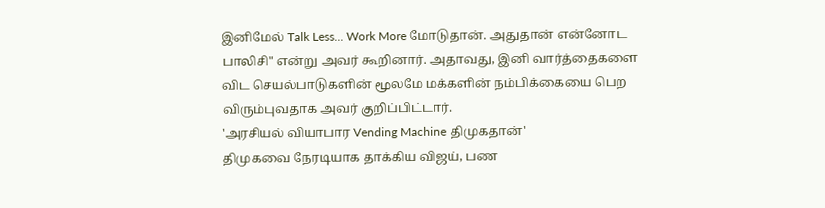இனிமேல் Talk Less... Work More மோடுதான். அதுதான் என்னோட பாலிசி" என்று அவர் கூறினார். அதாவது, இனி வார்த்தைகளை விட செயல்பாடுகளின் மூலமே மக்களின் நம்பிக்கையை பெற விரும்புவதாக அவர் குறிப்பிட்டார்.
'அரசியல் வியாபார Vending Machine திமுகதான்'
திமுகவை நேரடியாக தாக்கிய விஜய், பண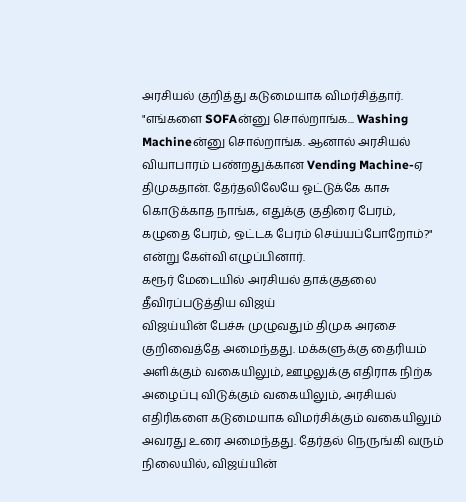அரசியல் குறித்து கடுமையாக விமர்சித்தார். "எங்களை SOFAன்னு சொல்றாங்க... Washing Machineன்னு சொல்றாங்க. ஆனால் அரசியல் வியாபாரம் பண்றதுக்கான Vending Machine-ஏ திமுகதான். தேர்தலிலேயே ஓட்டுக்கே காசு கொடுக்காத நாங்க, எதுக்கு குதிரை பேரம், கழுதை பேரம், ஒட்டக பேரம் செய்யப்போறோம்?" என்று கேள்வி எழுப்பினார்.
கரூர் மேடையில் அரசியல் தாக்குதலை தீவிரப்படுத்திய விஜய்
விஜய்யின் பேச்சு முழுவதும் திமுக அரசை குறிவைத்தே அமைந்தது. மக்களுக்கு தைரியம் அளிக்கும் வகையிலும், ஊழலுக்கு எதிராக நிற்க அழைப்பு விடுக்கும் வகையிலும், அரசியல் எதிரிகளை கடுமையாக விமர்சிக்கும் வகையிலும் அவரது உரை அமைந்தது. தேர்தல் நெருங்கி வரும் நிலையில், விஜய்யின்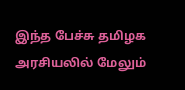இந்த பேச்சு தமிழக அரசியலில் மேலும்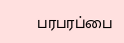பரபரப்பை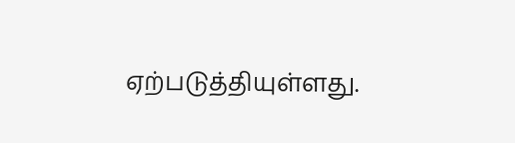ஏற்படுத்தியுள்ளது.